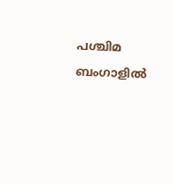പശ്ചിമ ബംഗാളിൽ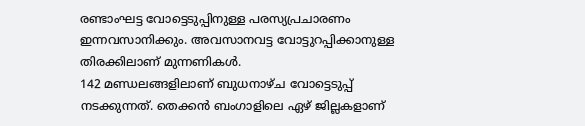രണ്ടാംഘട്ട വോട്ടെടുപ്പിനുള്ള പരസ്യപ്രചാരണം ഇന്നവസാനിക്കും. അവസാനവട്ട വോട്ടുറപ്പിക്കാനുള്ള തിരക്കിലാണ് മുന്നണികൾ.
142 മണ്ഡലങ്ങളിലാണ് ബുധനാഴ്ച വോട്ടെടുപ്പ് നടക്കുന്നത്. തെക്കൻ ബംഗാളിലെ ഏഴ് ജില്ലകളാണ്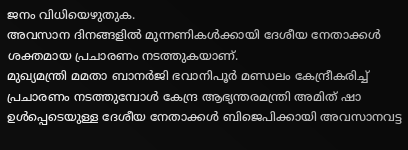ജനം വിധിയെഴുതുക.
അവസാന ദിനങ്ങളിൽ മുന്നണികൾക്കായി ദേശീയ നേതാക്കൾ ശക്തമായ പ്രചാരണം നടത്തുകയാണ്.
മുഖ്യമന്ത്രി മമതാ ബാനർജി ഭവാനിപൂർ മണ്ഡലം കേന്ദ്രീകരിച്ച് പ്രചാരണം നടത്തുമ്പോൾ കേന്ദ്ര ആഭ്യന്തരമന്ത്രി അമിത് ഷാ ഉൾപ്പെടെയുള്ള ദേശീയ നേതാക്കൾ ബിജെപിക്കായി അവസാനവട്ട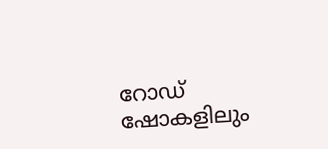റോഡ് ഷോകളിലും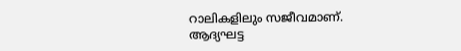റാലികളിലും സജീവമാണ്.
ആദ്യഘട്ട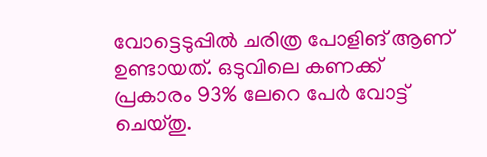വോട്ടെടുപ്പിൽ ചരിത്ര പോളിങ് ആണ് ഉണ്ടായത്. ഒടുവിലെ കണക്ക് പ്രകാരം 93% ലേറെ പേർ വോട്ട് ചെയ്തു.